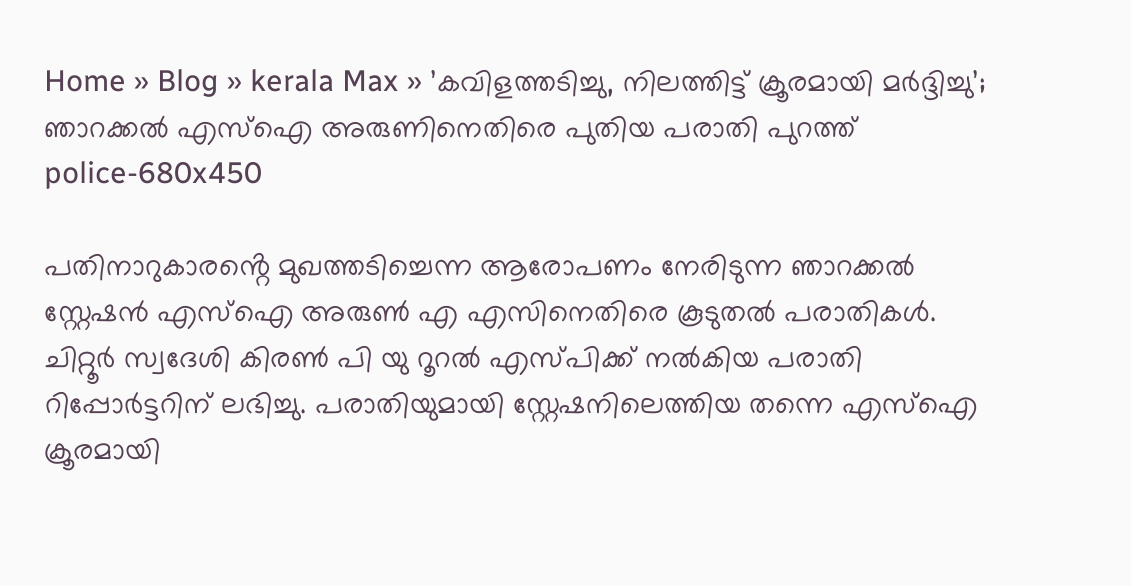Home » Blog » kerala Max » ’കവിളത്തടിച്ചു, നിലത്തിട്ട് ക്രൂരമായി മർദ്ദിച്ചു’; ഞാറക്കൽ എസ്‌ഐ അരുണിനെതിരെ പുതിയ പരാതി പുറത്ത്
police-680x450

പതിനാറുകാരൻ്റെ മുഖത്തടിച്ചെന്ന ആരോപണം നേരിടുന്ന ഞാറക്കല്‍ സ്റ്റേഷന്‍ എസ്‌ഐ അരുണ്‍ എ എസിനെതിരെ കൂടുതല്‍ പരാതികള്‍. ചിറ്റൂര്‍ സ്വദേശി കിരണ്‍ പി യു റൂറല്‍ എസ്പിക്ക് നല്‍കിയ പരാതി റിപ്പോര്‍ട്ടറിന് ലഭിച്ചു. പരാതിയുമായി സ്റ്റേഷനിലെത്തിയ തന്നെ എസ്‌ഐ ക്രൂരമായി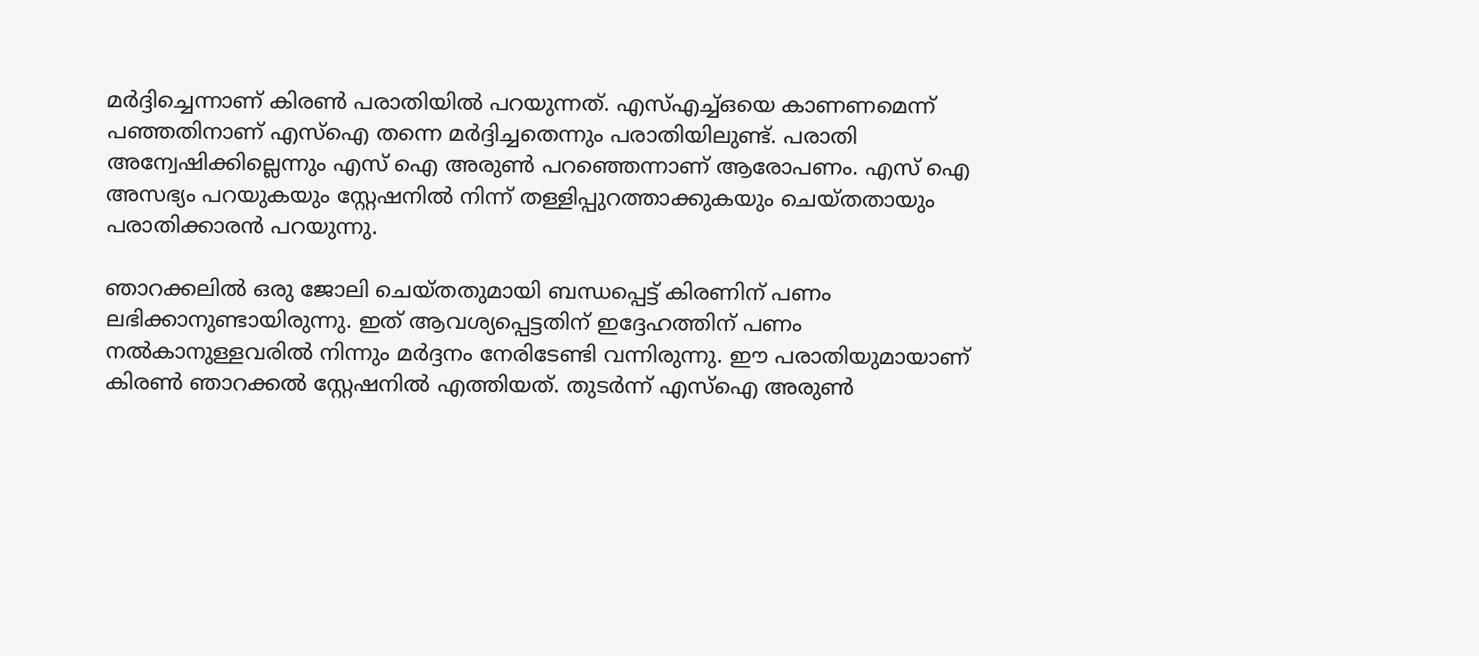മര്‍ദ്ദിച്ചെന്നാണ് കിരൺ പരാതിയില്‍ പറയുന്നത്. എസ്എച്ച്ഒയെ കാണണമെന്ന് പഞ്ഞതിനാണ് എസ്‌ഐ തന്നെ മര്‍ദ്ദിച്ചതെന്നും പരാതിയിലുണ്ട്. പരാതി അന്വേഷിക്കില്ലെന്നും എസ് ഐ അരുണ്‍ പറഞ്ഞെന്നാണ് ആരോപണം. എസ് ഐ അസഭ്യം പറയുകയും സ്റ്റേഷനില്‍ നിന്ന് തള്ളിപ്പുറത്താക്കുകയും ചെയ്തതായും പരാതിക്കാരന്‍ പറയുന്നു.

ഞാറക്കലില്‍ ഒരു ജോലി ചെയ്തതുമായി ബന്ധപ്പെട്ട് കിരണിന് പണം ലഭിക്കാനുണ്ടായിരുന്നു. ഇത് ആവശ്യപ്പെട്ടതിന് ഇദ്ദേഹത്തിന് പണം നല്‍കാനുള്ളവരില്‍ നിന്നും മര്‍ദ്ദനം നേരിടേണ്ടി വന്നിരുന്നു. ഈ പരാതിയുമായാണ് കിരണ്‍ ഞാറക്കല്‍ സ്റ്റേഷനില്‍ എത്തിയത്. തുടര്‍ന്ന് എസ്‌ഐ അരുണ്‍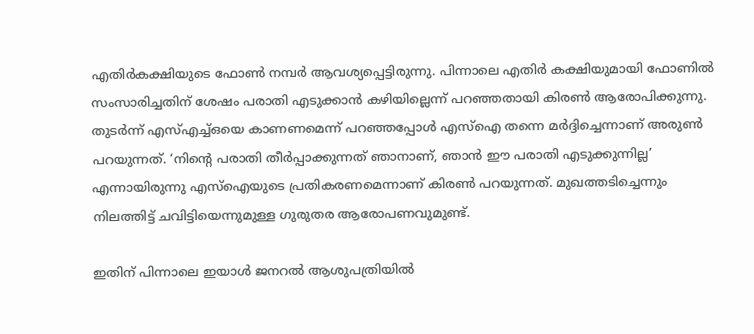എതിര്‍കക്ഷിയുടെ ഫോണ്‍ നമ്പര്‍ ആവശ്യപ്പെട്ടിരുന്നു. പിന്നാലെ എതിര്‍ കക്ഷിയുമായി ഫോണില്‍ സംസാരിച്ചതിന് ശേഷം പരാതി എടുക്കാന്‍ കഴിയില്ലെന്ന് പറഞ്ഞതായി കിരണ്‍ ആരോപിക്കുന്നു. തുടര്‍ന്ന് എസ്എച്ച്ഒയെ കാണണമെന്ന് പറഞ്ഞപ്പോള്‍ എസ്‌ഐ തന്നെ മര്‍ദ്ദിച്ചെന്നാണ് അരുണ്‍ പറയുന്നത്. ‘നിന്റെ പരാതി തീര്‍പ്പാക്കുന്നത് ഞാനാണ്, ഞാന്‍ ഈ പരാതി എടുക്കുന്നില്ല’ എന്നായിരുന്നു എസ്‌ഐയുടെ പ്രതികരണമെന്നാണ് കിരണ്‍ പറയുന്നത്. മുഖത്തടിച്ചെന്നും നിലത്തിട്ട് ചവിട്ടിയെന്നുമുള്ള ഗുരുതര ആരോപണവുമുണ്ട്.

ഇതിന് പിന്നാലെ ഇയാള്‍ ജനറല്‍ ആശുപത്രിയില്‍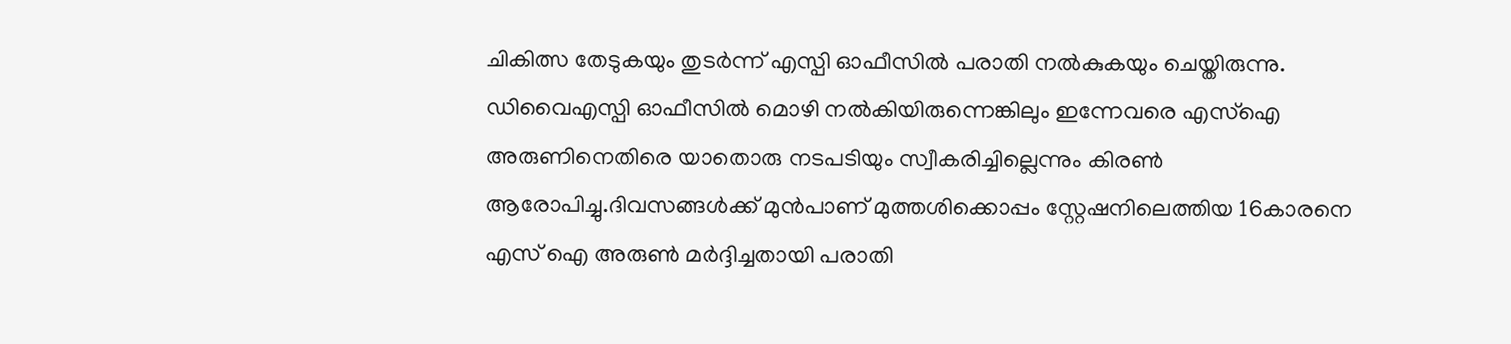ചികിത്സ തേടുകയും തുടർന്ന് എസ്പി ഓഫീസില്‍ പരാതി നല്‍കുകയും ചെയ്തിരുന്നു. ഡിവൈഎസ്പി ഓഫീസില്‍ മൊഴി നല്‍കിയിരുന്നെങ്കിലും ഇന്നേവരെ എസ്‌ഐ അരുണിനെതിരെ യാതൊരു നടപടിയും സ്വീകരിച്ചില്ലെന്നും കിരണ്‍ ആരോപിച്ചു.ദിവസങ്ങൾക്ക് മുന്‍പാണ് മുത്തശിക്കൊപ്പം സ്റ്റേഷനിലെത്തിയ 16കാരനെ എസ് ഐ അരുണ്‍ മര്‍ദ്ദിച്ചതായി പരാതി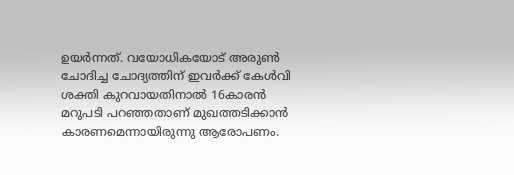ഉയര്‍ന്നത്. വയോധികയോട് അരുണ്‍ ചോദിച്ച ചോദ്യത്തിന് ഇവര്‍ക്ക് കേള്‍വി ശക്തി കുറവായതിനാല്‍ 16കാരന്‍ മറുപടി പറഞ്ഞതാണ് മുഖത്തടിക്കാന്‍ കാരണമെന്നായിരുന്നു ആരോപണം.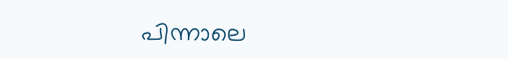പിന്നാലെ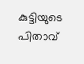കുട്ടിയുടെ പിതാവ്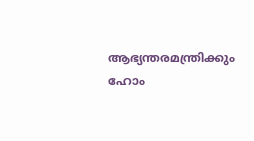ആഭ്യന്തരമന്ത്രിക്കും ഹോം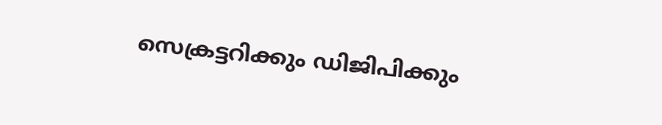സെക്രട്ടറിക്കും ഡിജിപിക്കും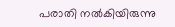പരാതി നല്‍കിയിരുന്നു